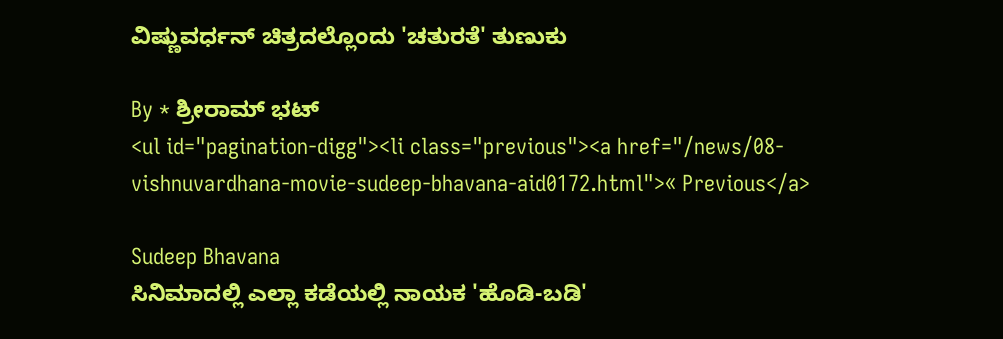ವಿಷ್ಣುವರ್ಧನ್ ಚಿತ್ರದಲ್ಲೊಂದು 'ಚತುರತೆ' ತುಣುಕು

By * ಶ್ರೀರಾಮ್ ಭಟ್
<ul id="pagination-digg"><li class="previous"><a href="/news/08-vishnuvardhana-movie-sudeep-bhavana-aid0172.html">« Previous</a>

Sudeep Bhavana
ಸಿನಿಮಾದಲ್ಲಿ ಎಲ್ಲಾ ಕಡೆಯಲ್ಲಿ ನಾಯಕ 'ಹೊಡಿ-ಬಡಿ'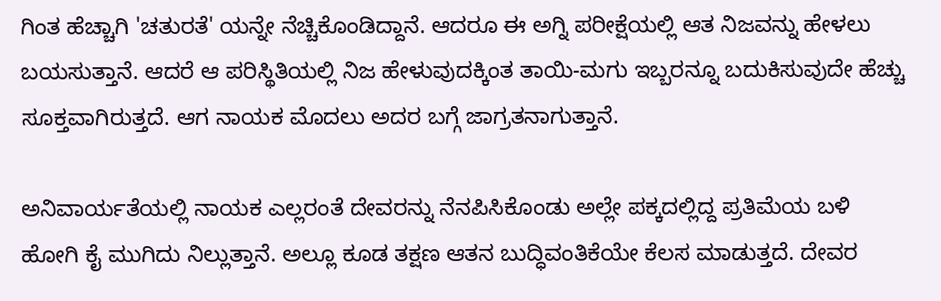ಗಿಂತ ಹೆಚ್ಚಾಗಿ 'ಚತುರತೆ' ಯನ್ನೇ ನೆಚ್ಚಿಕೊಂಡಿದ್ದಾನೆ. ಆದರೂ ಈ ಅಗ್ನಿ ಪರೀಕ್ಷೆಯಲ್ಲಿ ಆತ ನಿಜವನ್ನು ಹೇಳಲು ಬಯಸುತ್ತಾನೆ. ಆದರೆ ಆ ಪರಿಸ್ಥಿತಿಯಲ್ಲಿ ನಿಜ ಹೇಳುವುದಕ್ಕಿಂತ ತಾಯಿ-ಮಗು ಇಬ್ಬರನ್ನೂ ಬದುಕಿಸುವುದೇ ಹೆಚ್ಚು ಸೂಕ್ತವಾಗಿರುತ್ತದೆ. ಆಗ ನಾಯಕ ಮೊದಲು ಅದರ ಬಗ್ಗೆ ಜಾಗ್ರತನಾಗುತ್ತಾನೆ.

ಅನಿವಾರ್ಯತೆಯಲ್ಲಿ ನಾಯಕ ಎಲ್ಲರಂತೆ ದೇವರನ್ನು ನೆನಪಿಸಿಕೊಂಡು ಅಲ್ಲೇ ಪಕ್ಕದಲ್ಲಿದ್ದ ಪ್ರತಿಮೆಯ ಬಳಿ ಹೋಗಿ ಕೈ ಮುಗಿದು ನಿಲ್ಲುತ್ತಾನೆ. ಅಲ್ಲೂ ಕೂಡ ತಕ್ಷಣ ಆತನ ಬುದ್ಧಿವಂತಿಕೆಯೇ ಕೆಲಸ ಮಾಡುತ್ತದೆ. ದೇವರ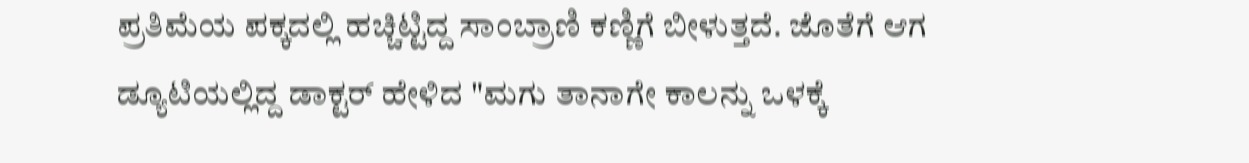ಪ್ರತಿಮೆಯ ಪಕ್ಕದಲ್ಲಿ ಹಚ್ಚಿಟ್ಟಿದ್ದ ಸಾಂಬ್ರಾಣಿ ಕಣ್ಣಿಗೆ ಬೀಳುತ್ತದೆ. ಜೊತೆಗೆ ಆಗ ಡ್ಯೂಟಿಯಲ್ಲಿದ್ದ ಡಾಕ್ಟರ್ ಹೇಳಿದ "ಮಗು ತಾನಾಗೇ ಕಾಲನ್ನು ಒಳಕ್ಕೆ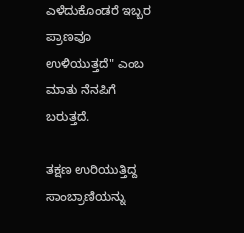ಎಳೆದುಕೊಂಡರೆ ಇಬ್ಬರ ಪ್ರಾಣವೂ ಉಳಿಯುತ್ತದೆ" ಎಂಬ ಮಾತು ನೆನಪಿಗೆ ಬರುತ್ತದೆ.

ತಕ್ಷಣ ಉರಿಯುತ್ತಿದ್ದ ಸಾಂಬ್ರಾಣಿಯನ್ನು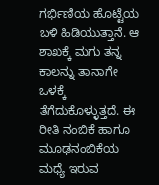ಗರ್ಭಿಣಿಯ ಹೊಟ್ಟೆಯ ಬಳಿ ಹಿಡಿಯುತ್ತಾನೆ. ಆ ಶಾಖಕ್ಕೆ ಮಗು ತನ್ನ ಕಾಲನ್ನು ತಾನಾಗೇ ಒಳಕ್ಕೆ ತೆಗೆದುಕೊಳ್ಳುತ್ತದೆ. ಈ ರೀತಿ ನಂಬಿಕೆ ಹಾಗೂ ಮೂಢನಂಬಿಕೆಯ ಮಧ್ಯೆ ಇರುವ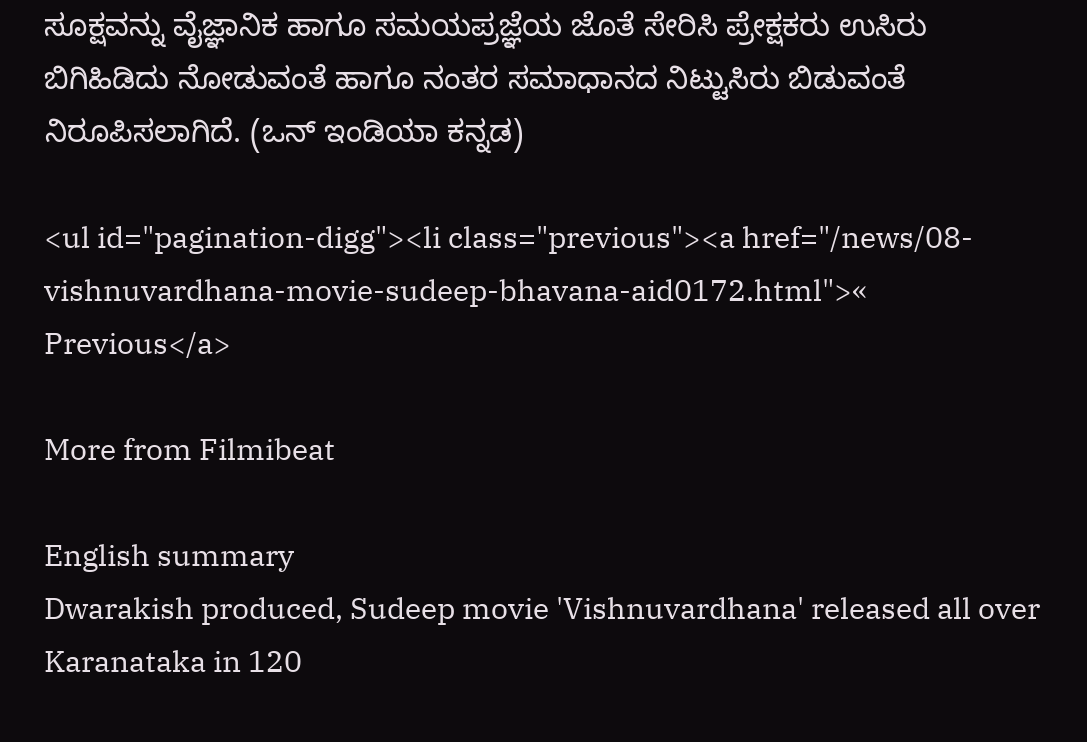ಸೂಕ್ಷವನ್ನು ವೈಜ್ಞಾನಿಕ ಹಾಗೂ ಸಮಯಪ್ರಜ್ಞೆಯ ಜೊತೆ ಸೇರಿಸಿ ಪ್ರೇಕ್ಷಕರು ಉಸಿರು ಬಿಗಿಹಿಡಿದು ನೋಡುವಂತೆ ಹಾಗೂ ನಂತರ ಸಮಾಧಾನದ ನಿಟ್ಟುಸಿರು ಬಿಡುವಂತೆ ನಿರೂಪಿಸಲಾಗಿದೆ. (ಒನ್ ಇಂಡಿಯಾ ಕನ್ನಡ)

<ul id="pagination-digg"><li class="previous"><a href="/news/08-vishnuvardhana-movie-sudeep-bhavana-aid0172.html">« Previous</a>

More from Filmibeat

English summary
Dwarakish produced, Sudeep movie 'Vishnuvardhana' released all over Karanataka in 120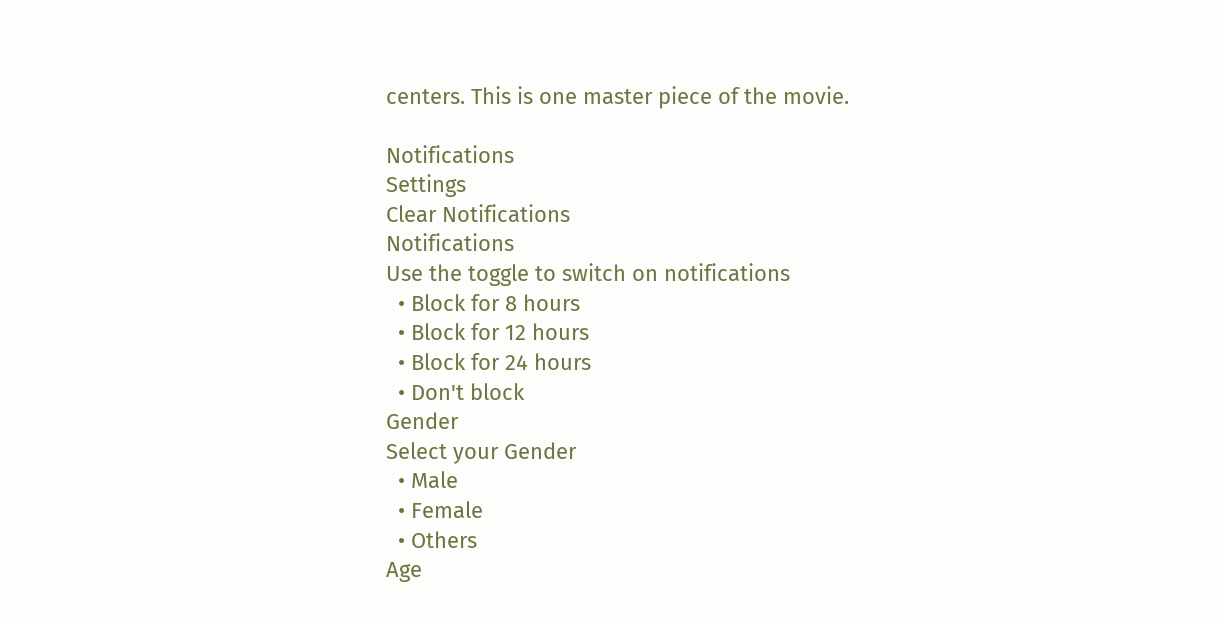centers. This is one master piece of the movie.

Notifications
Settings
Clear Notifications
Notifications
Use the toggle to switch on notifications
  • Block for 8 hours
  • Block for 12 hours
  • Block for 24 hours
  • Don't block
Gender
Select your Gender
  • Male
  • Female
  • Others
Age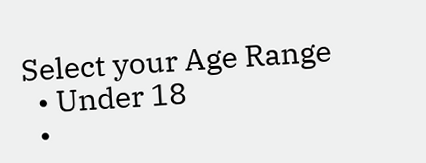Select your Age Range
  • Under 18
  •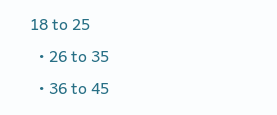18 to 25
  • 26 to 35
  • 36 to 45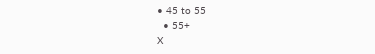• 45 to 55
  • 55+
X